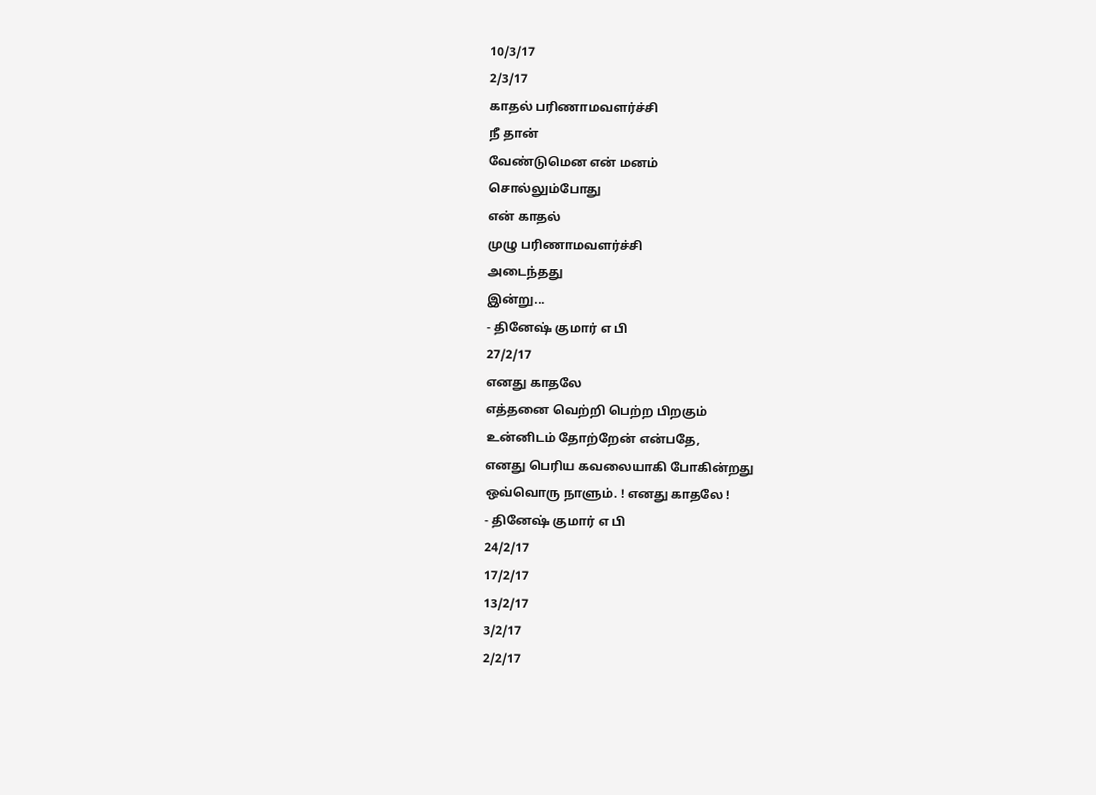10/3/17
2/3/17
காதல் பரிணாமவளர்ச்சி
நீ தான்
வேண்டுமென என் மனம்
சொல்லும்போது
என் காதல்
முழு பரிணாமவளர்ச்சி
அடைந்தது
இன்று...
- தினேஷ் குமார் எ பி
27/2/17
எனது காதலே
எத்தனை வெற்றி பெற்ற பிறகும்
உன்னிடம் தோற்றேன் என்பதே,
எனது பெரிய கவலையாகி போகின்றது
ஒவ்வொரு நாளும். ! எனது காதலே !
- தினேஷ் குமார் எ பி
24/2/17
17/2/17
13/2/17
3/2/17
2/2/17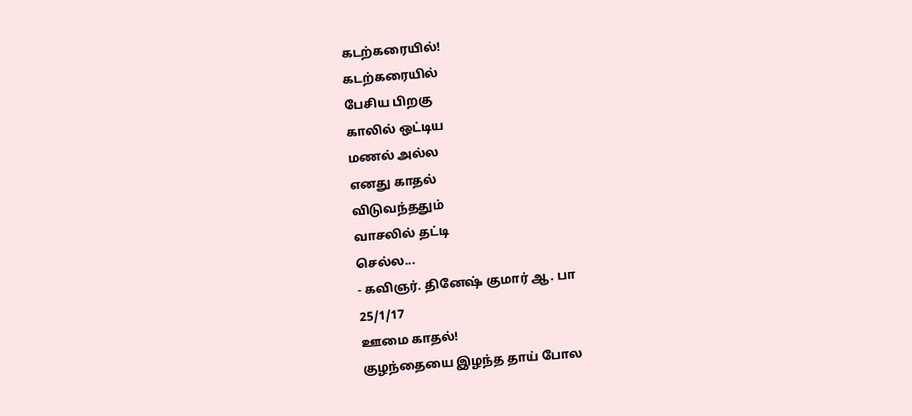கடற்கரையில்!
கடற்கரையில்
பேசிய பிறகு
காலில் ஒட்டிய
மணல் அல்ல
எனது காதல்
விடுவந்ததும்
வாசலில் தட்டி
செல்ல...
- கவிஞர். தினேஷ் குமார் ஆ. பா
25/1/17
ஊமை காதல்!
குழந்தையை இழந்த தாய் போல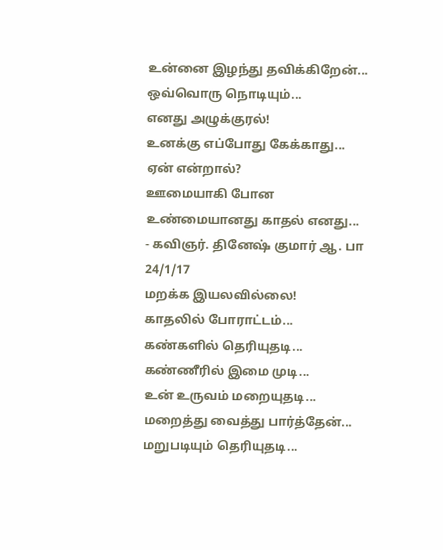உன்னை இழந்து தவிக்கிறேன்...
ஒவ்வொரு நொடியும்...
எனது அழுக்குரல்!
உனக்கு எப்போது கேக்காது...
ஏன் என்றால்?
ஊமையாகி போன
உண்மையானது காதல் எனது...
- கவிஞர். தினேஷ் குமார் ஆ. பா
24/1/17
மறக்க இயலவில்லை!
காதலில் போராட்டம்...
கண்களில் தெரியுதடி...
கண்ணீரில் இமை முடி...
உன் உருவம் மறையுதடி...
மறைத்து வைத்து பார்த்தேன்...
மறுபடியும் தெரியுதடி...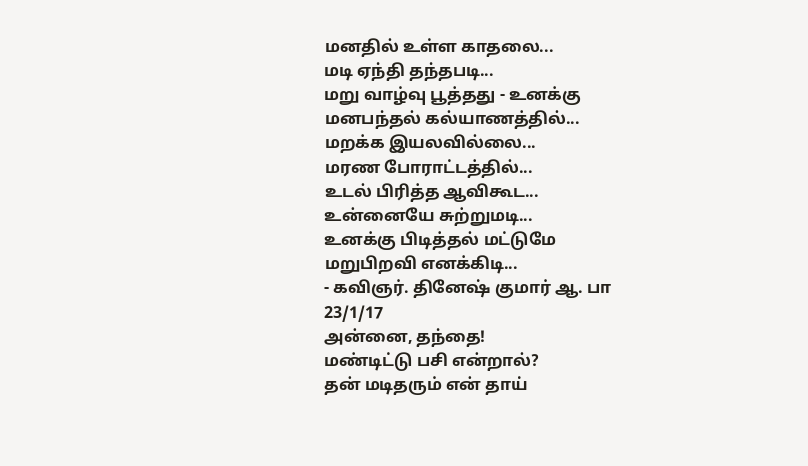மனதில் உள்ள காதலை...
மடி ஏந்தி தந்தபடி...
மறு வாழ்வு பூத்தது - உனக்கு
மனபந்தல் கல்யாணத்தில்...
மறக்க இயலவில்லை...
மரண போராட்டத்தில்...
உடல் பிரித்த ஆவிகூட...
உன்னையே சுற்றுமடி...
உனக்கு பிடித்தல் மட்டுமே
மறுபிறவி எனக்கிடி...
- கவிஞர். தினேஷ் குமார் ஆ. பா
23/1/17
அன்னை, தந்தை!
மண்டிட்டு பசி என்றால்?
தன் மடிதரும் என் தாய்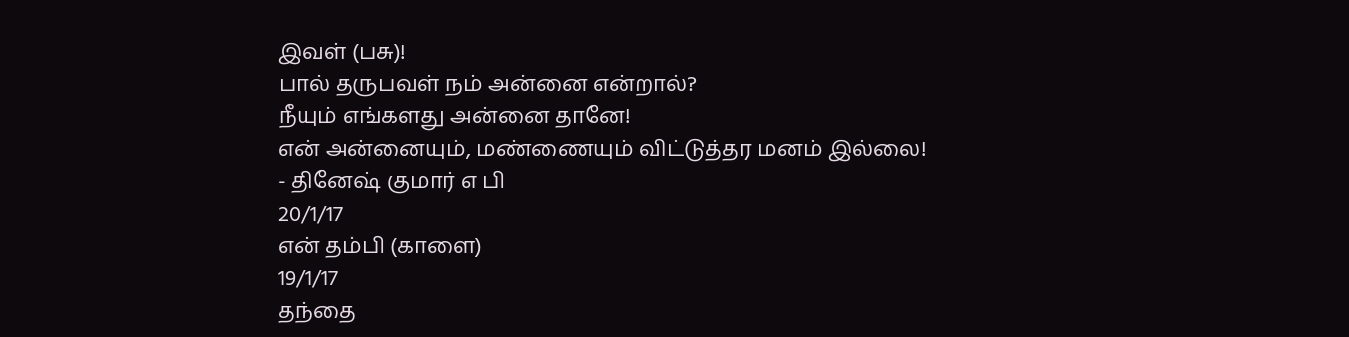இவள் (பசு)!
பால் தருபவள் நம் அன்னை என்றால்?
நீயும் எங்களது அன்னை தானே!
என் அன்னையும், மண்ணையும் விட்டுத்தர மனம் இல்லை!
- தினேஷ் குமார் எ பி
20/1/17
என் தம்பி (காளை)
19/1/17
தந்தை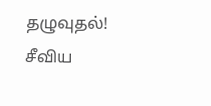தழுவுதல்!
சீவிய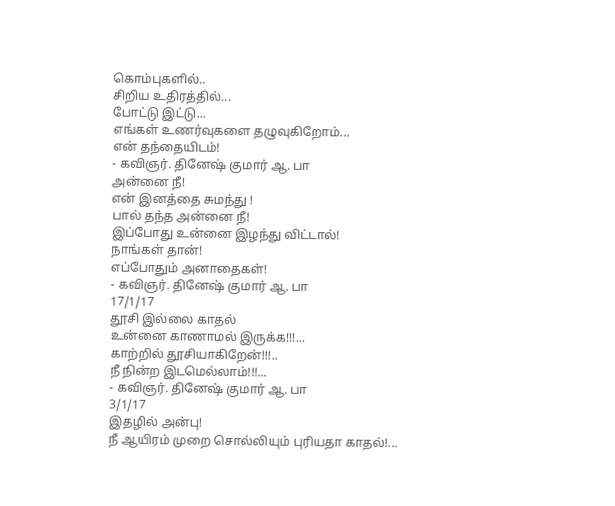கொம்புகளில்..
சிறிய உதிரத்தில்...
போட்டு இட்டு...
எங்கள் உணர்வுகளை தழுவுகிறோம்...
என் தந்தையிடம்!
- கவிஞர். தினேஷ் குமார் ஆ. பா
அன்னை நீ!
என் இனத்தை சுமந்து !
பால் தந்த அன்னை நீ!
இப்போது உன்னை இழந்து விட்டால்!
நாங்கள் தான்!
எப்போதும் அனாதைகள்!
- கவிஞர். தினேஷ் குமார் ஆ. பா
17/1/17
தூசி இல்லை காதல்
உன்னை காணாமல் இருக்க!!!...
காற்றில் தூசியாகிறேன்!!!..
நீ நின்ற இடமெல்லாம்!!!...
- கவிஞர். தினேஷ் குமார் ஆ. பா
3/1/17
இதழில் அன்பு!
நீ ஆயிரம் முறை சொல்லியும் புரியதா காதல்!...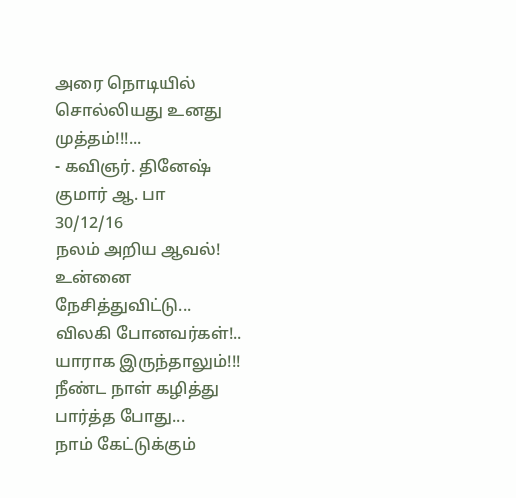அரை நொடியில் சொல்லியது உனது முத்தம்!!!...
- கவிஞர். தினேஷ் குமார் ஆ. பா
30/12/16
நலம் அறிய ஆவல்!
உன்னை நேசித்துவிட்டு...
விலகி போனவர்கள்!..
யாராக இருந்தாலும்!!!
நீண்ட நாள் கழித்து பார்த்த போது...
நாம் கேட்டுக்கும்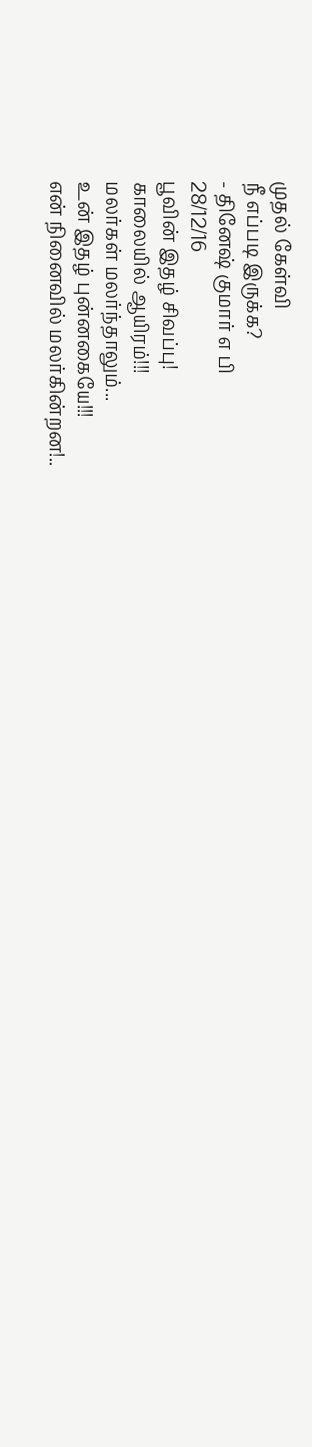முதல் கேள்வி
நீ எப்படி இருக்க?
- தினேஷ் குமார் எ பி
28/12/16
பூவின் இதழ் சிவப்பு!
காலையில் ஆயிரம்!!!
மலர்கள் மலர்ந்தாலும்...
உன் இதழ் புன்னகையே!!!
என் நினைவில் மலர்கின்றன!..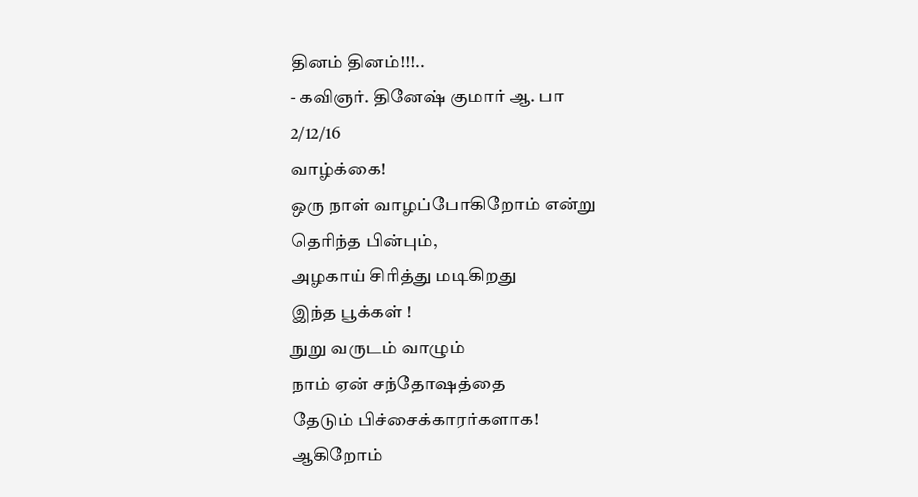தினம் தினம்!!!..
- கவிஞர். தினேஷ் குமார் ஆ. பா
2/12/16
வாழ்க்கை!
ஒரு நாள் வாழப்போகிறோம் என்று
தெரிந்த பின்பும்,
அழகாய் சிரித்து மடிகிறது
இந்த பூக்கள் !
நுறு வருடம் வாழும்
நாம் ஏன் சந்தோஷத்தை
தேடும் பிச்சைக்காரர்களாக!
ஆகிறோம்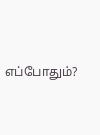எப்போதும்?